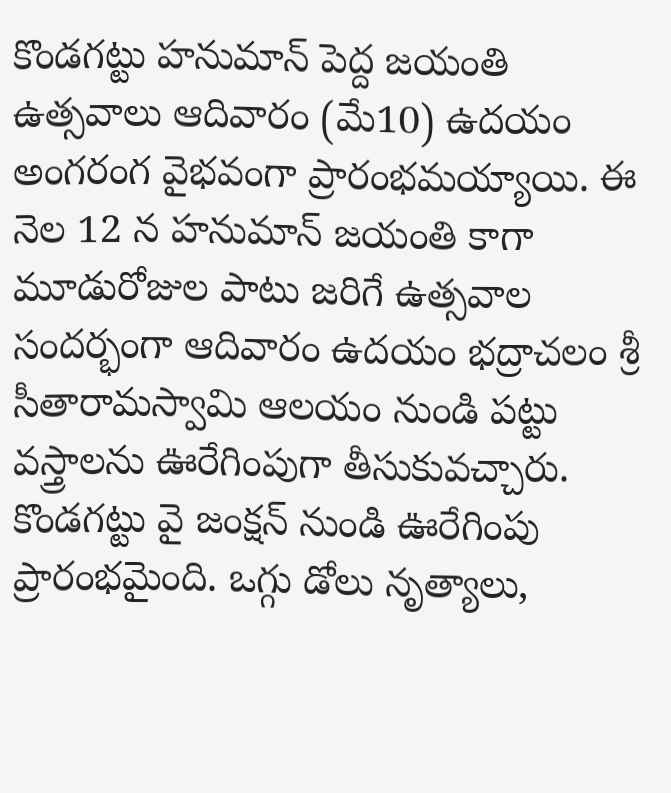కొండగట్టు హనుమాన్ పెద్ద జయంతి ఉత్సవాలు ఆదివారం (మే10) ఉదయం అంగరంగ వైభవంగా ప్రారంభమయ్యాయి. ఈ నెల 12 న హనుమాన్ జయంతి కాగా మూడురోజుల పాటు జరిగే ఉత్సవాల సందర్భంగా ఆదివారం ఉదయం భద్రాచలం శ్రీ సీతారామస్వామి ఆలయం నుండి పట్టు వస్త్రాలను ఊరేగింపుగా తీసుకువచ్చారు.
కొండగట్టు వై జంక్షన్ నుండి ఊరేగింపు ప్రారంభమైంది. ఒగ్గు డోలు నృత్యాలు,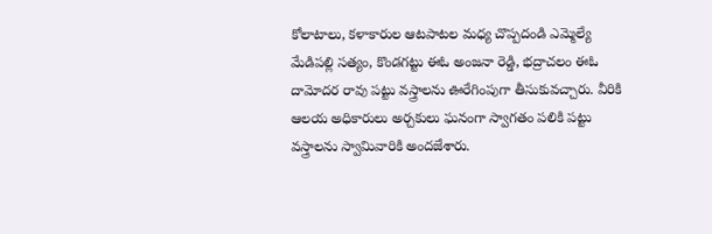కోలాటాలు, కళాకారుల ఆటపాటల మధ్య చొప్పదండి ఎమ్మెల్యే మేడిపల్లి సత్యం, కొండగట్టు ఈఓ అంజనా రెడ్డి, భద్రాచలం ఈఓ దామోదర రావు పట్టు వస్త్రాలను ఊరేగింపుగా తీసుకువచ్చారు. వీరికి ఆలయ అధికారులు అర్చకులు ఘనంగా స్వాగతం పలికి పట్టు వస్త్రాలను స్వామివారికి అందజేశారు.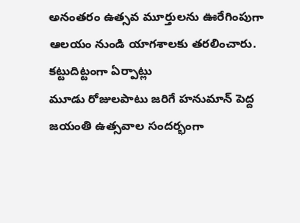అనంతరం ఉత్సవ మూర్తులను ఊరేగింపుగా ఆలయం నుండి యాగశాలకు తరలించారు.
కట్టుదిట్టంగా ఏర్పాట్లు
మూడు రోజులపాటు జరిగే హనుమాన్ పెద్ద జయంతి ఉత్సవాల సందర్భంగా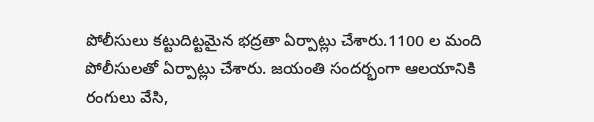పోలీసులు కట్టుదిట్టమైన భద్రతా ఏర్పాట్లు చేశారు.1100 ల మంది పోలీసులతో ఏర్పాట్లు చేశారు. జయంతి సందర్భంగా ఆలయానికి రంగులు వేసి,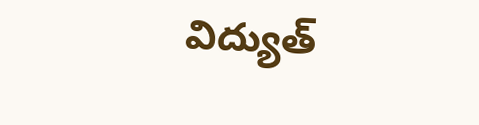విద్యుత్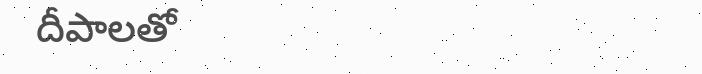దీపాలతో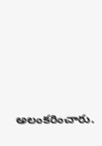అలంకరించారు.